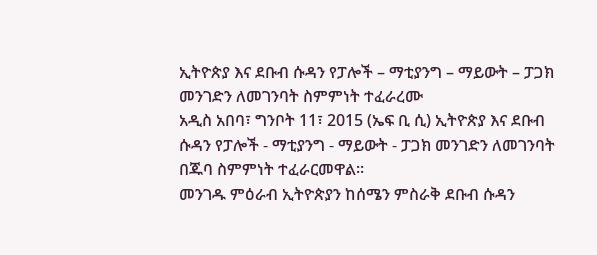ኢትዮጵያ እና ደቡብ ሱዳን የፓሎች – ማቲያንግ – ማይውት – ፓጋክ መንገድን ለመገንባት ስምምነት ተፈራረሙ
አዲስ አበባ፣ ግንቦት 11፣ 2015 (ኤፍ ቢ ሲ) ኢትዮጵያ እና ደቡብ ሱዳን የፓሎች - ማቲያንግ - ማይውት - ፓጋክ መንገድን ለመገንባት በጁባ ስምምነት ተፈራርመዋል፡፡
መንገዱ ምዕራብ ኢትዮጵያን ከሰሜን ምስራቅ ደቡብ ሱዳን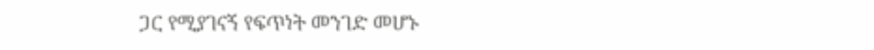ጋር የሚያገናኝ የፍጥነት መንገድ መሆኑ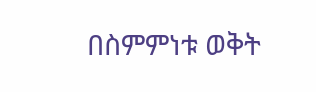በስምምነቱ ወቅት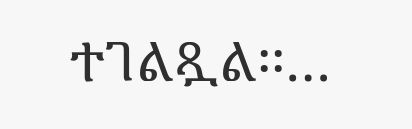ተገልጿል፡፡…